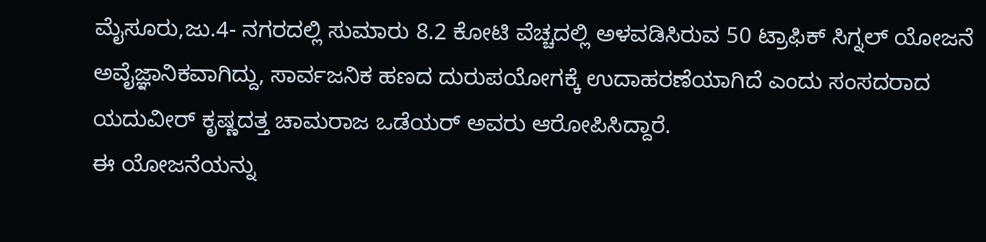ಮೈಸೂರು,ಜು.4- ನಗರದಲ್ಲಿ ಸುಮಾರು 8.2 ಕೋಟಿ ವೆಚ್ಚದಲ್ಲಿ ಅಳವಡಿಸಿರುವ 50 ಟ್ರಾಫಿಕ್ ಸಿಗ್ನಲ್ ಯೋಜನೆ ಅವೈಜ್ಞಾನಿಕವಾಗಿದ್ದು, ಸಾರ್ವಜನಿಕ ಹಣದ ದುರುಪಯೋಗಕ್ಕೆ ಉದಾಹರಣೆಯಾಗಿದೆ ಎಂದು ಸಂಸದರಾದ ಯದುವೀರ್ ಕೃಷ್ಣದತ್ತ ಚಾಮರಾಜ ಒಡೆಯರ್ ಅವರು ಆರೋಪಿಸಿದ್ದಾರೆ.
ಈ ಯೋಜನೆಯನ್ನು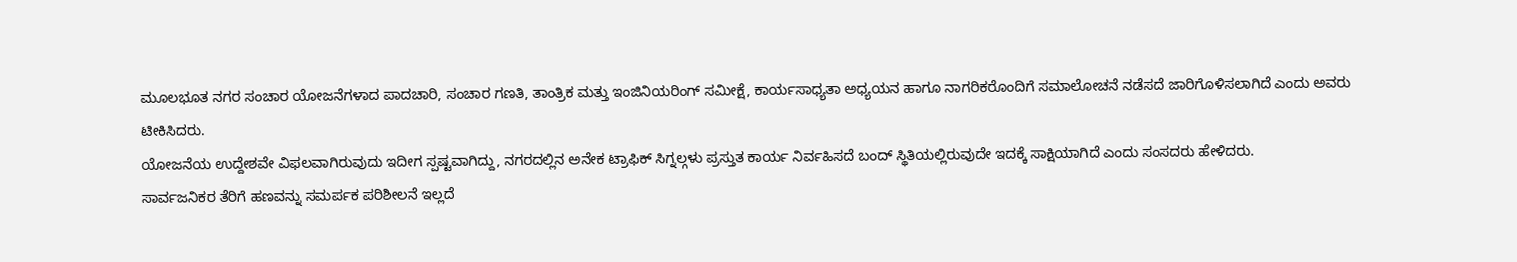ಮೂಲಭೂತ ನಗರ ಸಂಚಾರ ಯೋಜನೆಗಳಾದ ಪಾದಚಾರಿ, ಸಂಚಾರ ಗಣತಿ, ತಾಂತ್ರಿಕ ಮತ್ತು ಇಂಜಿನಿಯರಿಂಗ್ ಸಮೀಕ್ಷೆ, ಕಾರ್ಯಸಾಧ್ಯತಾ ಅಧ್ಯಯನ ಹಾಗೂ ನಾಗರಿಕರೊಂದಿಗೆ ಸಮಾಲೋಚನೆ ನಡೆಸದೆ ಜಾರಿಗೊಳಿಸಲಾಗಿದೆ ಎಂದು ಅವರು ಟೀಕಿಸಿದರು.
ಯೋಜನೆಯ ಉದ್ದೇಶವೇ ವಿಫಲವಾಗಿರುವುದು ಇದೀಗ ಸ್ಪಷ್ಟವಾಗಿದ್ದು, ನಗರದಲ್ಲಿನ ಅನೇಕ ಟ್ರಾಫಿಕ್ ಸಿಗ್ನಲ್ಗಳು ಪ್ರಸ್ತುತ ಕಾರ್ಯ ನಿರ್ವಹಿಸದೆ ಬಂದ್ ಸ್ಥಿತಿಯಲ್ಲಿರುವುದೇ ಇದಕ್ಕೆ ಸಾಕ್ಷಿಯಾಗಿದೆ ಎಂದು ಸಂಸದರು ಹೇಳಿದರು.
ಸಾರ್ವಜನಿಕರ ತೆರಿಗೆ ಹಣವನ್ನು ಸಮರ್ಪಕ ಪರಿಶೀಲನೆ ಇಲ್ಲದೆ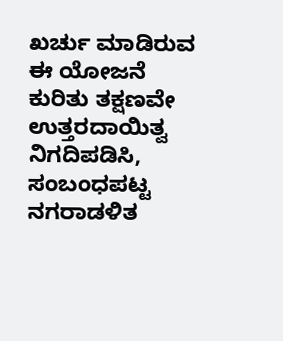ಖರ್ಚು ಮಾಡಿರುವ ಈ ಯೋಜನೆ ಕುರಿತು ತಕ್ಷಣವೇ ಉತ್ತರದಾಯಿತ್ವ ನಿಗದಿಪಡಿಸಿ, ಸಂಬಂಧಪಟ್ಟ ನಗರಾಡಳಿತ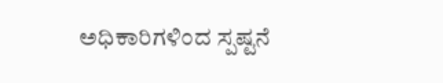ಅಧಿಕಾರಿಗಳಿಂದ ಸ್ಪಷ್ಟನೆ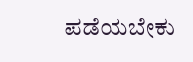ಪಡೆಯಬೇಕು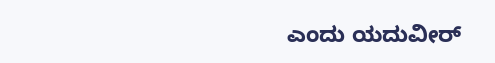ಎಂದು ಯದುವೀರ್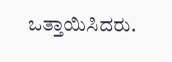ಒತ್ತಾಯಿಸಿದರು.